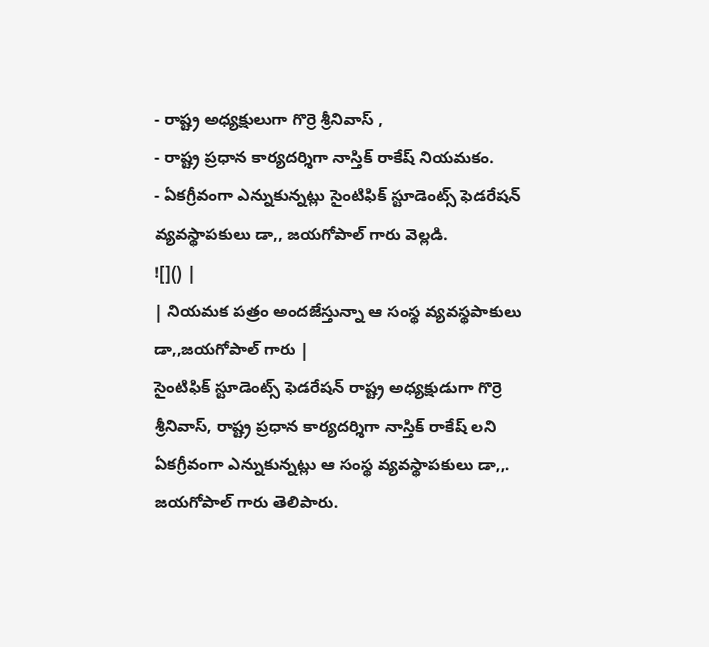- రాష్ట్ర అధ్యక్షులుగా గొర్రె శ్రీనివాస్ ,
- రాష్ట్ర ప్రధాన కార్యదర్శిగా నాస్తిక్ రాకేష్ నియమకం.
- ఏకగ్రీవంగా ఎన్నుకున్నట్లు సైంటిఫిక్ స్టూడెంట్స్ ఫెడరేషన్ వ్యవస్థాపకులు డా,, జయగోపాల్ గారు వెల్లడి.
![]() |
| నియమక పత్రం అందజేస్తున్నా ఆ సంస్థ వ్యవస్థపాకులు డా,,జయగోపాల్ గారు |
సైంటిఫిక్ స్టూడెంట్స్ ఫెడరేషన్ రాష్ట్ర అధ్యక్షుడుగా గొర్రె శ్రీనివాస్, రాష్ట్ర ప్రధాన కార్యదర్శిగా నాస్తిక్ రాకేష్ లని ఏకగ్రీవంగా ఎన్నుకున్నట్లు ఆ సంస్థ వ్యవస్థాపకులు డా,,. జయగోపాల్ గారు తెలిపారు.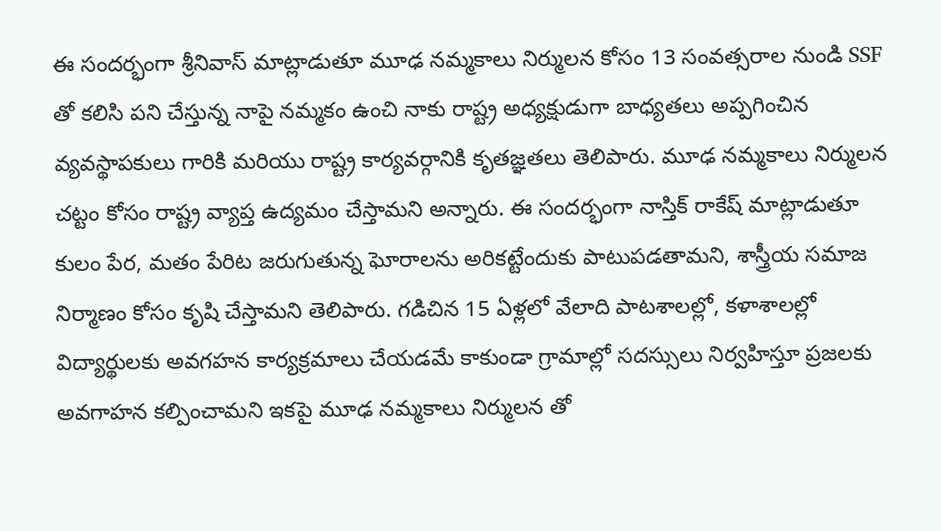ఈ సందర్భంగా శ్రీనివాస్ మాట్లాడుతూ మూఢ నమ్మకాలు నిర్ములన కోసం 13 సంవత్సరాల నుండి SSF తో కలిసి పని చేస్తున్న నాపై నమ్మకం ఉంచి నాకు రాష్ట్ర అధ్యక్షుడుగా బాధ్యతలు అప్పగించిన వ్యవస్థాపకులు గారికి మరియు రాష్ట్ర కార్యవర్గానికి కృతజ్ఞతలు తెలిపారు. మూఢ నమ్మకాలు నిర్ములన చట్టం కోసం రాష్ట్ర వ్యాప్త ఉద్యమం చేస్తామని అన్నారు. ఈ సందర్భంగా నాస్తిక్ రాకేష్ మాట్లాడుతూ కులం పేర, మతం పేరిట జరుగుతున్న ఘోరాలను అరికట్టేందుకు పాటుపడతామని, శాస్త్రీయ సమాజ నిర్మాణం కోసం కృషి చేస్తామని తెలిపారు. గడిచిన 15 ఏళ్లలో వేలాది పాటశాలల్లో, కళాశాలల్లో విద్యార్థులకు అవగహన కార్యక్రమాలు చేయడమే కాకుండా గ్రామాల్లో సదస్సులు నిర్వహిస్తూ ప్రజలకు అవగాహన కల్పించామని ఇకపై మూఢ నమ్మకాలు నిర్ములన తో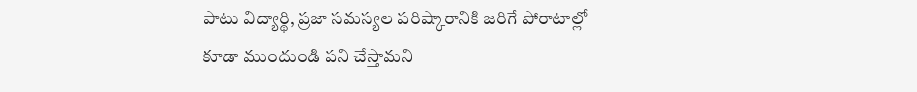పాటు విద్యార్థి, ప్రజా సమస్యల పరిష్కారానికి జరిగే పోరాటాల్లో కూడా ముందుండి పని చేస్తామని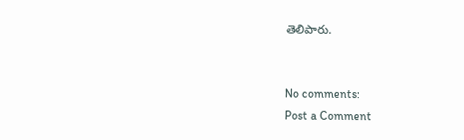తెలిపారు.


No comments:
Post a Comment